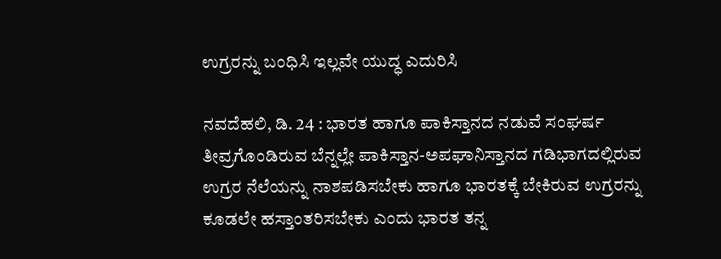ಉಗ್ರರನ್ನು ಬಂಧಿಸಿ ಇಲ್ಲವೇ ಯುದ್ಧ ಎದುರಿಸಿ

ನವದೆಹಲಿ, ಡಿ. 24 : ಭಾರತ ಹಾಗೂ ಪಾಕಿಸ್ತಾನದ ನಡುವೆ ಸಂಘರ್ಷ ತೀವ್ರಗೊಂಡಿರುವ ಬೆನ್ನಲ್ಲೇ ಪಾಕಿಸ್ತಾನ-ಅಪಘಾನಿಸ್ತಾನದ ಗಡಿಭಾಗದಲ್ಲಿರುವ ಉಗ್ರರ ನೆಲೆಯನ್ನು ನಾಶಪಡಿಸಬೇಕು ಹಾಗೂ ಭಾರತಕ್ಕೆ ಬೇಕಿರುವ ಉಗ್ರರನ್ನು ಕೂಡಲೇ ಹಸ್ತಾಂತರಿಸಬೇಕು ಎಂದು ಭಾರತ ತನ್ನ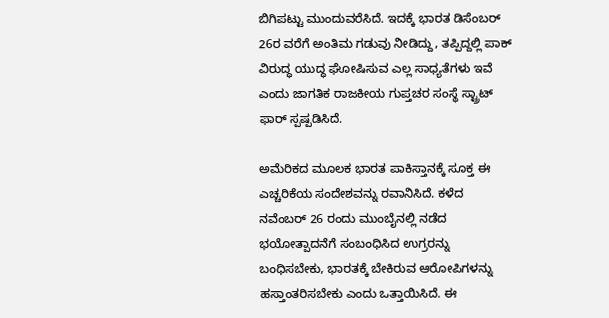ಬಿಗಿಪಟ್ಟು ಮುಂದುವರೆಸಿದೆ. ಇದಕ್ಕೆ ಭಾರತ ಡಿಸೆಂಬರ್ 26ರ ವರೆಗೆ ಅಂತಿಮ ಗಡುವು ನೀಡಿದ್ದು, ತಪ್ಪಿದ್ದಲ್ಲಿ ಪಾಕ್ ವಿರುದ್ಧ ಯುದ್ಧ ಘೋಷಿಸುವ ಎಲ್ಲ ಸಾಧ್ಯತೆಗಳು ಇವೆ ಎಂದು ಜಾಗತಿಕ ರಾಜಕೀಯ ಗುಪ್ತಚರ ಸಂಸ್ಥೆ ಸ್ಟ್ರಾಟ್ ಫಾರ್ ಸ್ಪಷ್ಪಡಿಸಿದೆ.

ಅಮೆರಿಕದ ಮೂಲಕ ಭಾರತ ಪಾಕಿಸ್ತಾನಕ್ಕೆ ಸೂಕ್ತ ಈ ಎಚ್ಚರಿಕೆಯ ಸಂದೇಶವನ್ನು ರವಾನಿಸಿದೆ. ಕಳೆದ ನವೆಂಬರ್ 26 ರಂದು ಮುಂಬೈನಲ್ಲಿ ನಡೆದ ಭಯೋತ್ಪಾದನೆಗೆ ಸಂಬಂಧಿಸಿದ ಉಗ್ರರನ್ನು ಬಂಧಿಸಬೇಕು, ಭಾರತಕ್ಕೆ ಬೇಕಿರುವ ಆರೋಪಿಗಳನ್ನು ಹಸ್ತಾಂತರಿಸಬೇಕು ಎಂದು ಒತ್ತಾಯಿಸಿದೆ. ಈ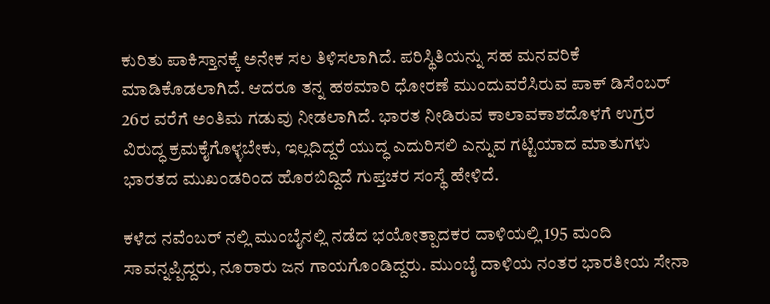ಕುರಿತು ಪಾಕಿಸ್ತಾನಕ್ಕೆ ಅನೇಕ ಸಲ ತಿಳಿಸಲಾಗಿದೆ. ಪರಿಸ್ಥಿತಿಯನ್ನು ಸಹ ಮನವರಿಕೆ ಮಾಡಿಕೊಡಲಾಗಿದೆ. ಆದರೂ ತನ್ನ ಹಠಮಾರಿ ಧೋರಣೆ ಮುಂದುವರೆಸಿರುವ ಪಾಕ್ ಡಿಸೆಂಬರ್ 26ರ ವರೆಗೆ ಅಂತಿಮ ಗಡುವು ನೀಡಲಾಗಿದೆ. ಭಾರತ ನೀಡಿರುವ ಕಾಲಾವಕಾಶದೊಳಗೆ ಉಗ್ರರ ವಿರುದ್ಧ ಕ್ರಮಕೈಗೊಳ್ಳಬೇಕು, ಇಲ್ಲದಿದ್ದರೆ ಯುದ್ಧ ಎದುರಿಸಲಿ ಎನ್ನುವ ಗಟ್ಟಿಯಾದ ಮಾತುಗಳು ಭಾರತದ ಮುಖಂಡರಿಂದ ಹೊರಬಿದ್ದಿದೆ ಗುಪ್ತಚರ ಸಂಸ್ಥೆ ಹೇಳಿದೆ.

ಕಳೆದ ನವೆಂಬರ್ ನಲ್ಲಿ ಮುಂಬೈನಲ್ಲಿ ನಡೆದ ಭಯೋತ್ಪಾದಕರ ದಾಳಿಯಲ್ಲಿ 195 ಮಂದಿ ಸಾವನ್ನಪ್ಪಿದ್ದರು, ನೂರಾರು ಜನ ಗಾಯಗೊಂಡಿದ್ದರು. ಮುಂಬೈ ದಾಳಿಯ ನಂತರ ಭಾರತೀಯ ಸೇನಾ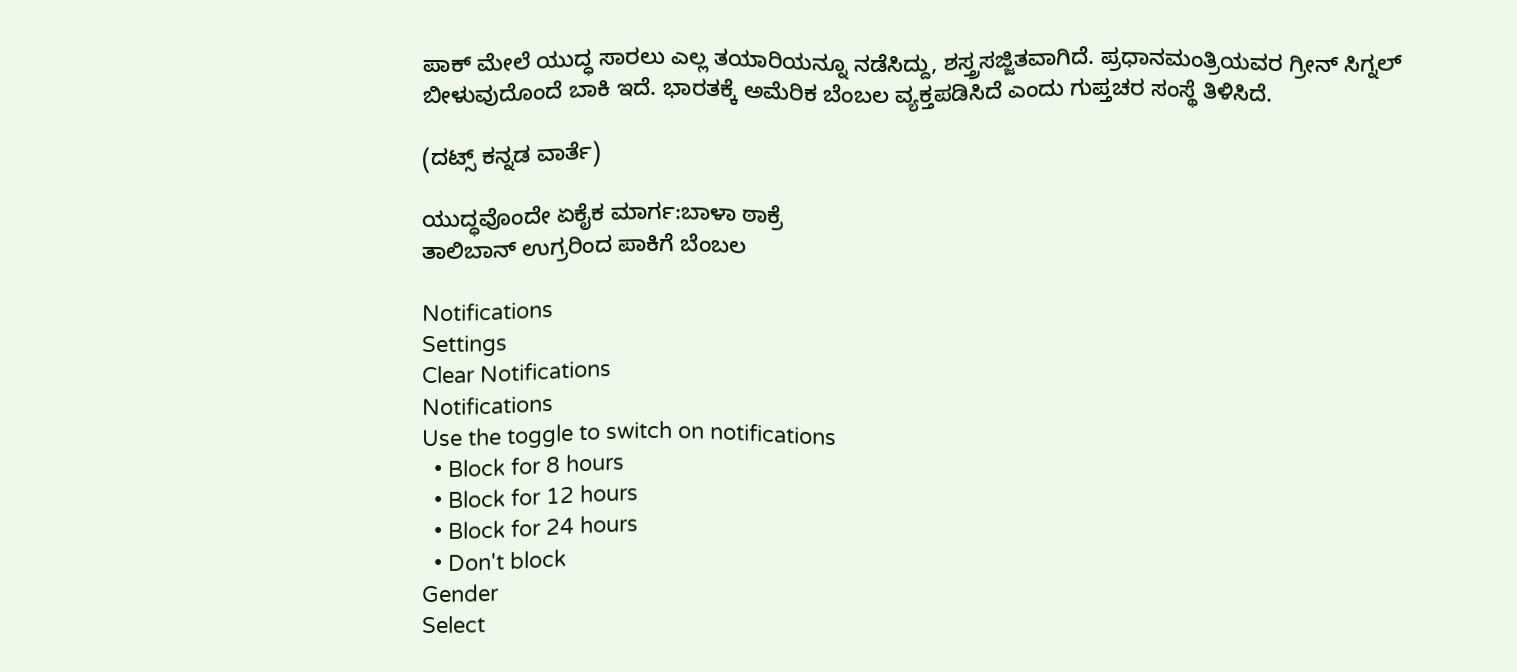ಪಾಕ್ ಮೇಲೆ ಯುದ್ಧ ಸಾರಲು ಎಲ್ಲ ತಯಾರಿಯನ್ನೂ ನಡೆಸಿದ್ದು, ಶಸ್ತ್ರಸಜ್ಜಿತವಾಗಿದೆ. ಪ್ರಧಾನಮಂತ್ರಿಯವರ ಗ್ರೀನ್ ಸಿಗ್ನಲ್ ಬೀಳುವುದೊಂದೆ ಬಾಕಿ ಇದೆ. ಭಾರತಕ್ಕೆ ಅಮೆರಿಕ ಬೆಂಬಲ ವ್ಯಕ್ತಪಡಿಸಿದೆ ಎಂದು ಗುಪ್ತಚರ ಸಂಸ್ಥೆ ತಿಳಿಸಿದೆ.

(ದಟ್ಸ್ ಕನ್ನಡ ವಾರ್ತೆ)

ಯುದ್ಧವೊಂದೇ ಏಕೈಕ ಮಾರ್ಗ:ಬಾಳಾ ಠಾಕ್ರೆ
ತಾಲಿಬಾನ್ ಉಗ್ರರಿಂದ ಪಾಕಿಗೆ ಬೆಂಬಲ

Notifications
Settings
Clear Notifications
Notifications
Use the toggle to switch on notifications
  • Block for 8 hours
  • Block for 12 hours
  • Block for 24 hours
  • Don't block
Gender
Select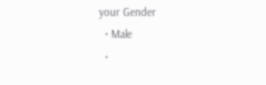your Gender
  • Male
  •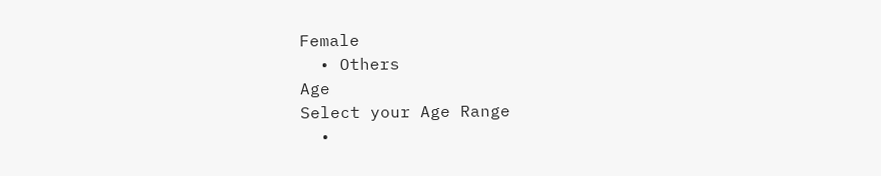Female
  • Others
Age
Select your Age Range
  •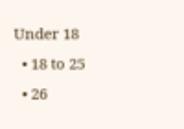Under 18
  • 18 to 25
  • 26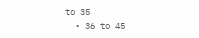to 35
  • 36 to 45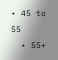• 45 to 55
  • 55+